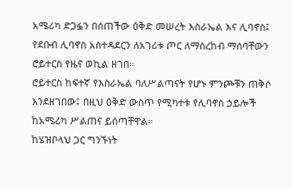አሜሪካ ድጋፏን በሰጠችው ዕቅድ መሠረት እስራኤል እና ሊባኖስ፤ የደቡብ ሊባኖስ አስተዳደርን ለአገሪቱ ጦር ለማስረከብ ማሰባቸውን ሮይተርስ የዜና ወኪል ዘገበ።
ሮይተርስ ከፍተኛ የእስራኤል ባለሥልጣናት የሆኑ ምንጮቹን ጠቅሶ እንደዘገበው፤ በዚህ ዕቅድ ውስጥ የሚካተቱ የሊባኖስ ኃይሎች ከአሜሪካ ሥልጠና ይሰጣቸዋል።
ከሄዝቦላህ ጋር ግንኙነት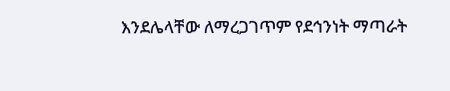እንደሌላቸው ለማረጋገጥም የደኅንነት ማጣራት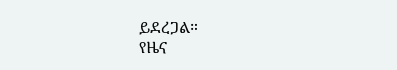ይደረጋል።
የዜና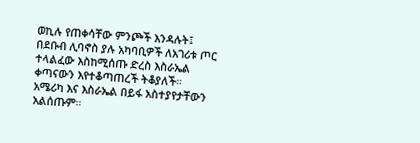ወኪሉ የጠቀሳቸው ምንጮች እንዳሉት፤ በደቡብ ሊባኖስ ያሉ አካባቢዎች ለአገሪቱ ጦር ተላልፈው እስከሚሰጡ ድረስ እስራኤል ቀጣናውን እየተቆጣጠረች ትቆያለች።
አሜሪካ እና እስራኤል በይፋ አስተያየታቸውን አልሰጡም።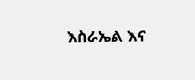እስራኤል እና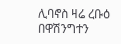ሊባኖስ ዛሬ ረቡዕ በዋሽንግተን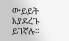ውይይት እያደረጉ ይገኛሉ።